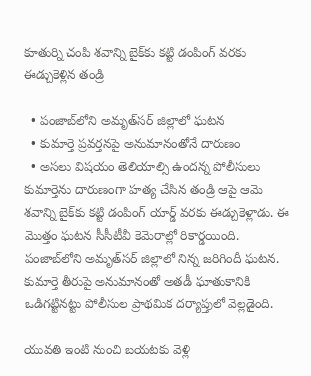కూతుర్ని చంపి శవాన్ని బైక్‌కు కట్టి డంపింగ్ వరకు ఈడ్చుకెళ్లిన తండ్రి

  • పంజాబ్‌లోని అమృత్‌సర్ జిల్లాలో ఘటన
  • కుమార్తె ప్రవర్తనపై అనుమానంతోనే దారుణం
  • అసలు విషయం తెలియాల్సి ఉందన్న పోలీసులు
కుమార్తెను దారుణంగా హత్య చేసిన తండ్రి ఆపై ఆమె శవాన్ని బైక్‌కు కట్టి డంపింగ్ యార్డ్ వరకు ఈడ్చుకెళ్లాడు. ఈ మొత్తం ఘటన సీసీటీవీ కెమెరాల్లో రికార్డయింది. పంజాబ్‌లోని అమృత్‌సర్‌ జిల్లాలో నిన్న జరిగిందీ ఘటన. కుమార్తె తీరుపై అనుమానంతో అతడీ ఘాతుకానికి ఒడిగట్టినట్టు పోలీసుల ప్రాథమిక దర్యాప్తులో వెల్లడైంది.

యువతి ఇంటి నుంచి బయటకు వెళ్లి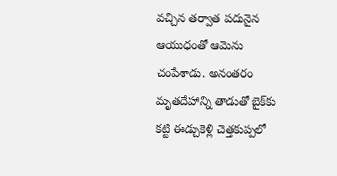వచ్చిన తర్వాత పదునైన ఆయుధంతో ఆమెను చంపేశాడు. అనంతరం మృతదేహాన్ని తాడుతో బైక్‌కు కట్టి ఈడ్చుకెళ్లి చెత్తకుప్పలో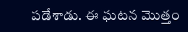పడేశాడు. ఈ ఘటన మొత్తం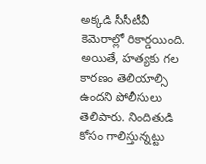అక్కడి సీసీటీవీ కెమెరాల్లో రికార్డయింది. అయితే, హత్యకు గల కారణం తెలియాల్సి ఉందని పోలీసులు తెలిపారు. నిందితుడి కోసం గాలిస్తున్నట్టు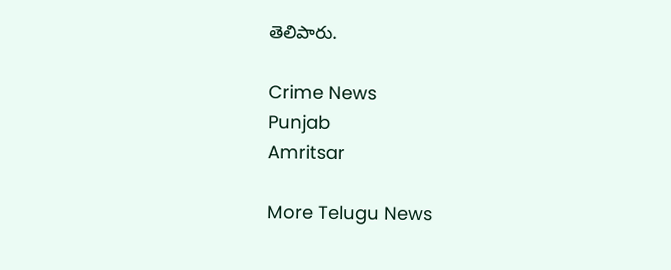తెలిపారు.

Crime News
Punjab
Amritsar

More Telugu News